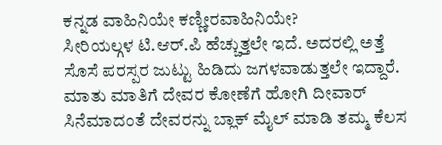ಕನ್ನಡ ವಾಹಿನಿಯೇ ಕಣ್ಣೀರವಾಹಿನಿಯೇ?
ಸೀರಿಯಲ್ಗಳ ಟಿ.ಆರ್.ಪಿ ಹೆಚ್ಚುತ್ತಲೇ ಇದೆ. ಅದರಲ್ಲಿ ಅತ್ತೆ ಸೊಸೆ ಪರಸ್ಪರ ಜುಟ್ಟು ಹಿಡಿದು ಜಗಳವಾಡುತ್ತಲೇ ಇದ್ದಾರೆ. ಮಾತು ಮಾತಿಗೆ ದೇವರ ಕೋಣೆಗೆ ಹೋಗಿ ದೀವಾರ್ ಸಿನೆಮಾದಂತೆ ದೇವರನ್ನು ಬ್ಲಾಕ್ ಮೈಲ್ ಮಾಡಿ ತಮ್ಮ ಕೆಲಸ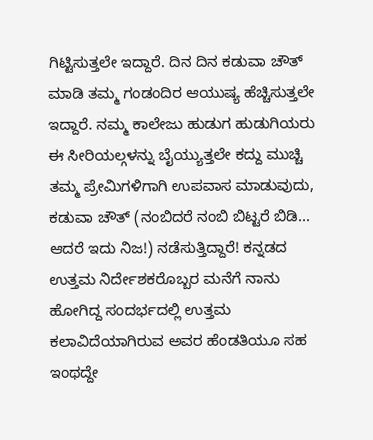ಗಿಟ್ಟಿಸುತ್ತಲೇ ಇದ್ದಾರೆ. ದಿನ ದಿನ ಕಡುವಾ ಚೌತ್ ಮಾಡಿ ತಮ್ಮ ಗಂಡಂದಿರ ಆಯುಷ್ಯ ಹೆಚ್ಚಿಸುತ್ತಲೇ ಇದ್ದಾರೆ. ನಮ್ಮ ಕಾಲೇಜು ಹುಡುಗ ಹುಡುಗಿಯರು ಈ ಸೀರಿಯಲ್ಗಳನ್ನು ಬೈಯ್ಯುತ್ತಲೇ ಕದ್ದು ಮುಚ್ಚಿ ತಮ್ಮ ಪ್ರೇಮಿಗಳಿಗಾಗಿ ಉಪವಾಸ ಮಾಡುವುದು, ಕಡುವಾ ಚೌತ್ (ನಂಬಿದರೆ ನಂಬಿ ಬಿಟ್ಟರೆ ಬಿಡಿ... ಆದರೆ ಇದು ನಿಜ!) ನಡೆಸುತ್ತಿದ್ದಾರೆ! ಕನ್ನಡದ ಉತ್ತಮ ನಿರ್ದೇಶಕರೊಬ್ಬರ ಮನೆಗೆ ನಾನು ಹೋಗಿದ್ದ ಸಂದರ್ಭದಲ್ಲಿ ಉತ್ತಮ ಕಲಾವಿದೆಯಾಗಿರುವ ಅವರ ಹೆಂಡತಿಯೂ ಸಹ ಇಂಥದ್ದೇ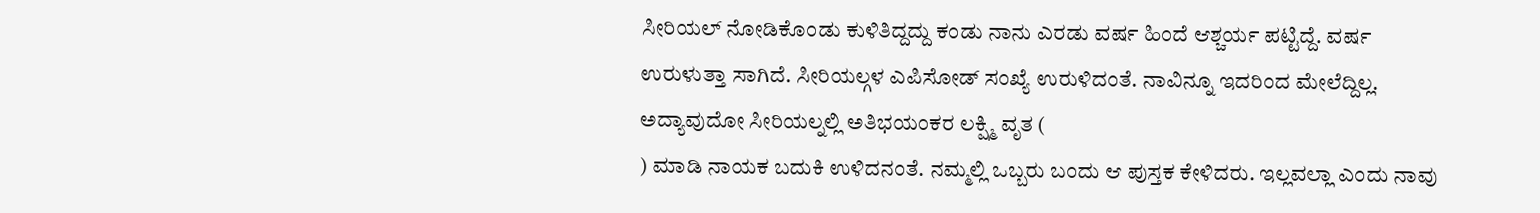ಸೀರಿಯಲ್ ನೋಡಿಕೊಂಡು ಕುಳಿತಿದ್ದದ್ದು ಕಂಡು ನಾನು ಎರಡು ವರ್ಷ ಹಿಂದೆ ಆಶ್ಚರ್ಯ ಪಟ್ಟಿದ್ದೆ. ವರ್ಷ ಉರುಳುತ್ತಾ ಸಾಗಿದೆ. ಸೀರಿಯಲ್ಗಳ ಎಪಿಸೋಡ್ ಸಂಖ್ಯೆ ಉರುಳಿದಂತೆ. ನಾವಿನ್ನೂ ಇದರಿಂದ ಮೇಲೆದ್ದಿಲ್ಲ.
ಅದ್ಯಾವುದೋ ಸೀರಿಯಲ್ನಲ್ಲಿ ಅತಿಭಯಂಕರ ಲಕ್ಷ್ಮಿ ವೃತ (
) ಮಾಡಿ ನಾಯಕ ಬದುಕಿ ಉಳಿದನಂತೆ. ನಮ್ಮಲ್ಲಿ ಒಬ್ಬರು ಬಂದು ಆ ಪುಸ್ತಕ ಕೇಳಿದರು. ಇಲ್ಲವಲ್ಲಾ ಎಂದು ನಾವು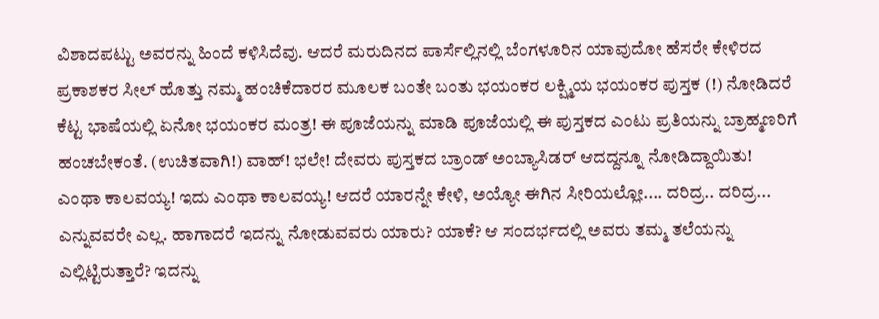ವಿಶಾದಪಟ್ಟು ಅವರನ್ನು ಹಿಂದೆ ಕಳಿಸಿದೆವು. ಆದರೆ ಮರುದಿನದ ಪಾರ್ಸೆಲ್ಲಿನಲ್ಲಿ ಬೆಂಗಳೂರಿನ ಯಾವುದೋ ಹೆಸರೇ ಕೇಳಿರದ ಪ್ರಕಾಶಕರ ಸೀಲ್ ಹೊತ್ತು ನಮ್ಮ ಹಂಚಿಕೆದಾರರ ಮೂಲಕ ಬಂತೇ ಬಂತು ಭಯಂಕರ ಲಕ್ಷ್ಮಿಯ ಭಯಂಕರ ಪುಸ್ತಕ (!) ನೋಡಿದರೆ ಕೆಟ್ಟ ಭಾಷೆಯಲ್ಲಿ ಏನೋ ಭಯಂಕರ ಮಂತ್ರ! ಈ ಪೂಜೆಯನ್ನು ಮಾಡಿ ಪೂಜೆಯಲ್ಲಿ ಈ ಪುಸ್ತಕದ ಎಂಟು ಪ್ರತಿಯನ್ನು ಬ್ರಾಹ್ಮಣರಿಗೆ ಹಂಚಬೇಕಂತೆ. (ಉಚಿತವಾಗಿ!) ವಾಹ್! ಭಲೇ! ದೇವರು ಪುಸ್ತಕದ ಬ್ರಾಂಡ್ ಅಂಬ್ಯಾಸಿಡರ್ ಆದದ್ದನ್ನೂ ನೋಡಿದ್ದಾಯಿತು!
ಎಂಥಾ ಕಾಲವಯ್ಯ! ಇದು ಎಂಥಾ ಕಾಲವಯ್ಯ! ಆದರೆ ಯಾರನ್ನೇ ಕೇಳಿ, ಅಯ್ಯೋ ಈಗಿನ ಸೀರಿಯಲ್ಲೋ.... ದರಿದ್ರ.. ದರಿದ್ರ... ಎನ್ನುವವರೇ ಎಲ್ಲ. ಹಾಗಾದರೆ ಇದನ್ನು ನೋಡುವವರು ಯಾರು? ಯಾಕೆ? ಆ ಸಂದರ್ಭದಲ್ಲಿ ಅವರು ತಮ್ಮ ತಲೆಯನ್ನು ಎಲ್ಲಿಟ್ಟಿರುತ್ತಾರೆ? ಇದನ್ನು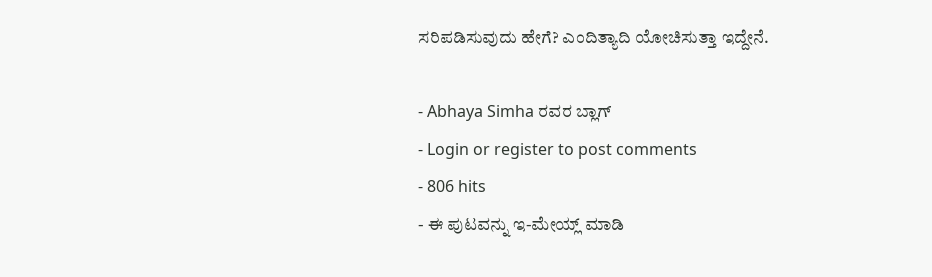ಸರಿಪಡಿಸುವುದು ಹೇಗೆ? ಎಂದಿತ್ಯಾದಿ ಯೋಚಿಸುತ್ತಾ ಇದ್ದೇನೆ.

- Abhaya Simha ರವರ ಬ್ಲಾಗ್
- Login or register to post comments
- 806 hits
- ಈ ಪುಟವನ್ನು ಇ-ಮೇಯ್ಲ್ ಮಾಡಿ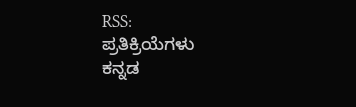RSS:
ಪ್ರತಿಕ್ರಿಯೆಗಳು
ಕನ್ನಡ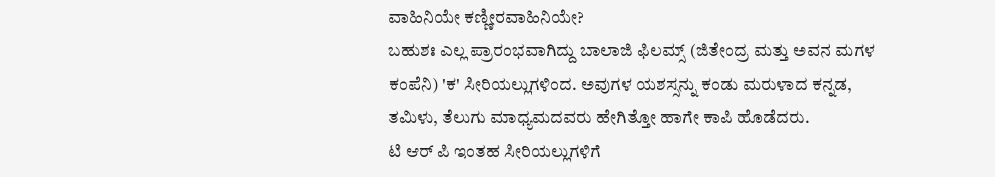ವಾಹಿನಿಯೇ ಕಣ್ಣೀರವಾಹಿನಿಯೇ?
ಬಹುಶಃ ಎಲ್ಲ ಪ್ರಾರಂಭವಾಗಿದ್ದು ಬಾಲಾಜಿ ಫಿಲಮ್ಸ್ (ಜಿತೇಂದ್ರ ಮತ್ತು ಅವನ ಮಗಳ ಕಂಪೆನಿ) 'ಕ' ಸೀರಿಯಲ್ಲುಗಳಿಂದ. ಅವುಗಳ ಯಶಸ್ಸನ್ನು ಕಂಡು ಮರುಳಾದ ಕನ್ನಡ, ತಮಿಳು, ತೆಲುಗು ಮಾಧ್ಯಮದವರು ಹೇಗಿತ್ತೋ ಹಾಗೇ ಕಾಪಿ ಹೊಡೆದರು.
ಟಿ ಆರ್ ಪಿ ಇಂತಹ ಸೀರಿಯಲ್ಲುಗಳಿಗೆ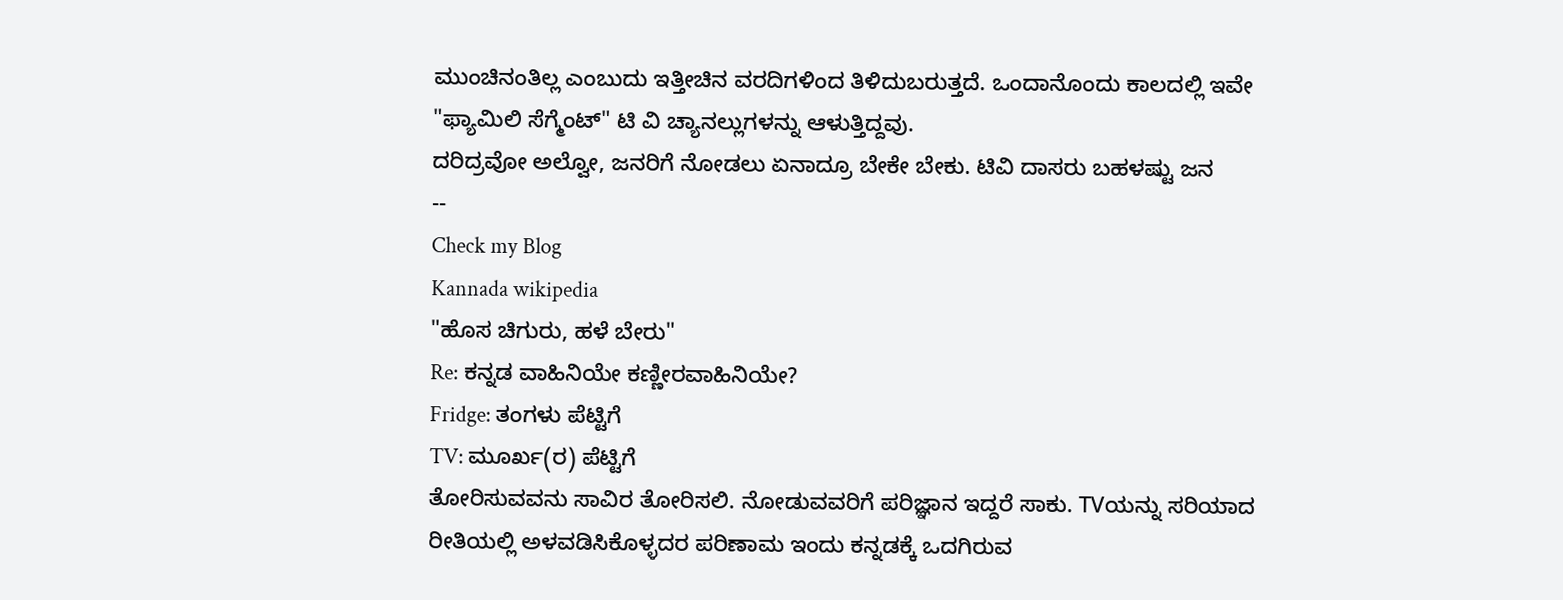ಮುಂಚಿನಂತಿಲ್ಲ ಎಂಬುದು ಇತ್ತೀಚಿನ ವರದಿಗಳಿಂದ ತಿಳಿದುಬರುತ್ತದೆ. ಒಂದಾನೊಂದು ಕಾಲದಲ್ಲಿ ಇವೇ "ಫ್ಯಾಮಿಲಿ ಸೆಗ್ಮೆಂಟ್" ಟಿ ವಿ ಚ್ಯಾನಲ್ಲುಗಳನ್ನು ಆಳುತ್ತಿದ್ದವು.
ದರಿದ್ರವೋ ಅಲ್ವೋ, ಜನರಿಗೆ ನೋಡಲು ಏನಾದ್ರೂ ಬೇಕೇ ಬೇಕು. ಟಿವಿ ದಾಸರು ಬಹಳಷ್ಟು ಜನ
--
Check my Blog
Kannada wikipedia
"ಹೊಸ ಚಿಗುರು, ಹಳೆ ಬೇರು"
Re: ಕನ್ನಡ ವಾಹಿನಿಯೇ ಕಣ್ಣೀರವಾಹಿನಿಯೇ?
Fridge: ತಂಗಳು ಪೆಟ್ಟಿಗೆ
TV: ಮೂರ್ಖ(ರ) ಪೆಟ್ಟಿಗೆ
ತೋರಿಸುವವನು ಸಾವಿರ ತೋರಿಸಲಿ. ನೋಡುವವರಿಗೆ ಪರಿಜ್ಞಾನ ಇದ್ದರೆ ಸಾಕು. TVಯನ್ನು ಸರಿಯಾದ ರೀತಿಯಲ್ಲಿ ಅಳವಡಿಸಿಕೊಳ್ಳದರ ಪರಿಣಾಮ ಇಂದು ಕನ್ನಡಕ್ಕೆ ಒದಗಿರುವ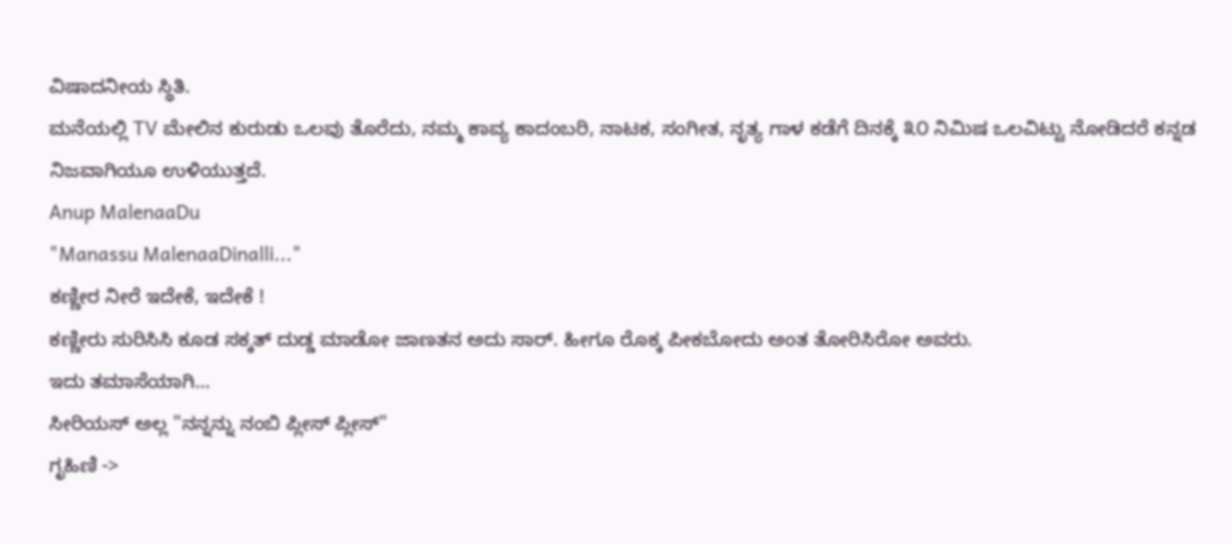ವಿಷಾದನೀಯ ಸ್ಥಿತಿ.
ಮನೆಯಲ್ಲಿ TV ಮೇಲಿನ ಕುರುಡು ಒಲವು ತೊರೆದು, ನಮ್ಮ ಕಾವ್ಯ ಕಾದಂಬರಿ, ನಾಟಕ, ಸಂಗೀತ, ನೃತ್ಯ ಗಾಳ ಕಡೆಗೆ ದಿನಕ್ಕೆ ೩೦ ನಿಮಿಷ ಒಲವಿಟ್ಟು ನೋಡಿದರೆ ಕನ್ನಡ ನಿಜವಾಗಿಯೂ ಉಳಿಯುತ್ತದೆ.
Anup MalenaaDu
"Manassu MalenaaDinalli..."
ಕಣ್ಣೀರ ನೀರೆ ಇದೇಕೆ, ಇದೇಕೆ !
ಕಣ್ಣೀರು ಸುರಿಸಿಸಿ ಕೂಡ ಸಕ್ಕತ್ ದುಡ್ಡ ಮಾಡೋ ಜಾಣತನ ಅದು ಸಾರ್. ಹೀಗೂ ರೊಕ್ಕ ಪೀಕಬೋದು ಅಂತ ತೋರಿಸಿರೋ ಅವರು.
ಇದು ತಮಾಸೆಯಾಗಿ...
ಸೀರಿಯಸ್ ಅಲ್ಲ "ನನ್ನನ್ನು ನಂಬಿ ಪ್ಲೀಸ್ ಪ್ಲೀಸ್"
ಗೃಹಿಣಿ ->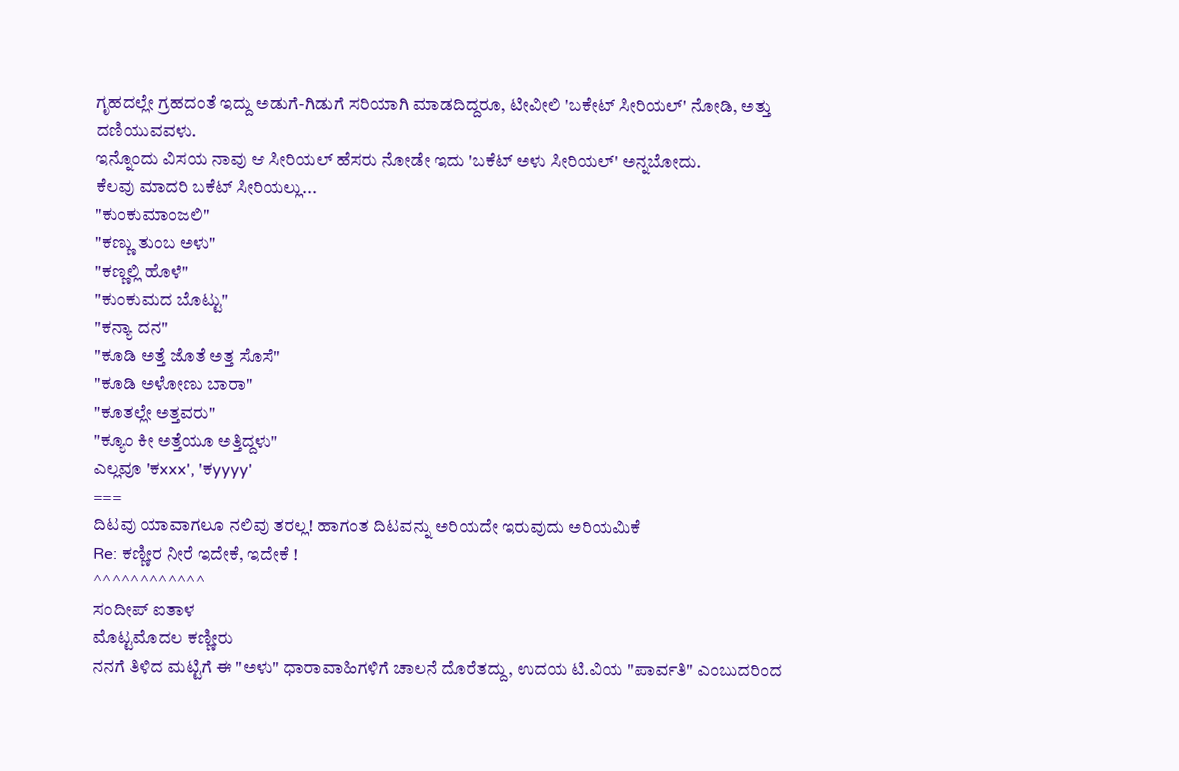ಗೃಹದಲ್ಲೇ ಗ್ರಹದಂತೆ ಇದ್ದು ಅಡುಗೆ-ಗಿಡುಗೆ ಸರಿಯಾಗಿ ಮಾಡದಿದ್ದರೂ, ಟೀವೀಲಿ 'ಬಕೇಟ್ ಸೀರಿಯಲ್' ನೋಡಿ, ಅತ್ತು ದಣಿಯುವವಳು.
ಇನ್ನೊಂದು ವಿಸಯ ನಾವು ಆ ಸೀರಿಯಲ್ ಹೆಸರು ನೋಡೇ ಇದು 'ಬಕೆಟ್ ಅಳು ಸೀರಿಯಲ್' ಅನ್ನಬೋದು.
ಕೆಲವು ಮಾದರಿ ಬಕೆಟ್ ಸೀರಿಯಲ್ಲು...
"ಕುಂಕುಮಾಂಜಲಿ"
"ಕಣ್ಣು ತುಂಬ ಅಳು"
"ಕಣ್ಣಲ್ಲಿ ಹೊಳೆ"
"ಕುಂಕುಮದ ಬೊಟ್ಟು"
"ಕನ್ಯಾ ದನ"
"ಕೂಡಿ ಅತ್ತೆ ಜೊತೆ ಅತ್ತ ಸೊಸೆ"
"ಕೂಡಿ ಅಳೋಣು ಬಾರಾ"
"ಕೂತಲ್ಲೇ ಅತ್ತವರು"
"ಕ್ಯೂಂ ಕೀ ಅತ್ತೆಯೂ ಅತ್ತಿದ್ದಳು"
ಎಲ್ಲವೂ 'ಕxxx', 'ಕyyyy'
===
ದಿಟವು ಯಾವಾಗಲೂ ನಲಿವು ತರಲ್ಲ! ಹಾಗಂತ ದಿಟವನ್ನು ಅರಿಯದೇ ಇರುವುದು ಅರಿಯಮಿಕೆ
Re: ಕಣ್ಣೀರ ನೀರೆ ಇದೇಕೆ, ಇದೇಕೆ !
^^^^^^^^^^^^
ಸಂದೀಪ್ ಐತಾಳ
ಮೊಟ್ಟಮೊದಲ ಕಣ್ಣೀರು
ನನಗೆ ತಿಳಿದ ಮಟ್ಟಿಗೆ ಈ "ಅಳು" ಧಾರಾವಾಹಿಗಳಿಗೆ ಚಾಲನೆ ದೊರೆತದ್ದು, ಉದಯ ಟಿ.ವಿಯ "ಪಾರ್ವತಿ" ಎಂಬುದರಿಂದ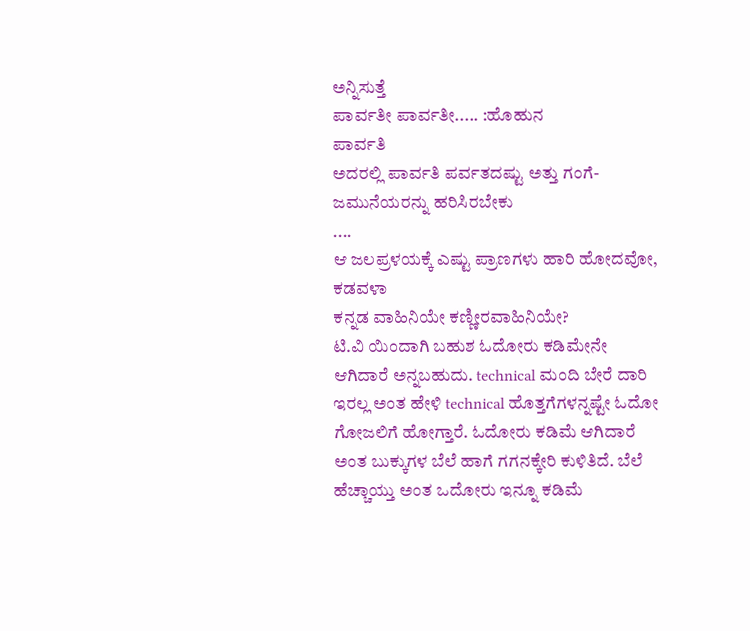ಅನ್ನಿಸುತ್ತೆ
ಪಾರ್ವತೀ ಪಾರ್ವತೀ..... :ಹೊಹುನ
ಪಾರ್ವತಿ
ಅದರಲ್ಲಿ ಪಾರ್ವತಿ ಪರ್ವತದಷ್ಟು ಅತ್ತು ಗಂಗೆ-ಜಮುನೆಯರನ್ನು ಹರಿಸಿರಬೇಕು
....
ಆ ಜಲಪ್ರಳಯಕ್ಕೆ ಎಷ್ಟು ಪ್ರಾಣಗಳು ಹಾರಿ ಹೋದವೋ, ಕಡವಳಾ
ಕನ್ನಡ ವಾಹಿನಿಯೇ ಕಣ್ಣೀರವಾಹಿನಿಯೇ?
ಟಿ.ವಿ ಯಿಂದಾಗಿ ಬಹುಶ ಓದೋರು ಕಡಿಮೇನೇ ಆಗಿದಾರೆ ಅನ್ನಬಹುದು. technical ಮಂದಿ ಬೇರೆ ದಾರಿ ಇರಲ್ಲ ಅಂತ ಹೇಳಿ technical ಹೊತ್ತಗೆಗಳನ್ನಷ್ಟೇ ಓದೋ ಗೋಜಲಿಗೆ ಹೋಗ್ತಾರೆ. ಓದೋರು ಕಡಿಮೆ ಆಗಿದಾರೆ ಅಂತ ಬುಕ್ಕುಗಳ ಬೆಲೆ ಹಾಗೆ ಗಗನಕ್ಕೇರಿ ಕುಳಿತಿದೆ. ಬೆಲೆ ಹೆಚ್ಚಾಯ್ತು ಅಂತ ಒದೋರು ಇನ್ನೂ ಕಡಿಮೆ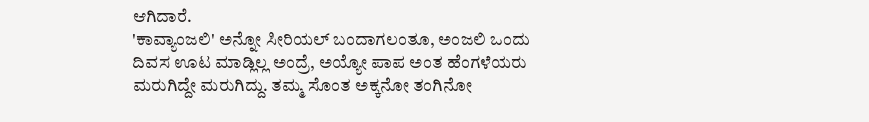ಆಗಿದಾರೆ.
'ಕಾವ್ಯಾಂಜಲಿ' ಅನ್ನೋ ಸೀರಿಯಲ್ ಬಂದಾಗಲಂತೂ, ಅಂಜಲಿ ಒಂದು ದಿವಸ ಊಟ ಮಾಡ್ಲಿಲ್ಲ ಅಂದ್ರೆ, ಅಯ್ಯೋ ಪಾಪ ಅಂತ ಹೆಂಗಳೆಯರು ಮರುಗಿದ್ದೇ ಮರುಗಿದ್ದು. ತಮ್ಮ ಸೊಂತ ಅಕ್ಕನೋ ತಂಗಿನೋ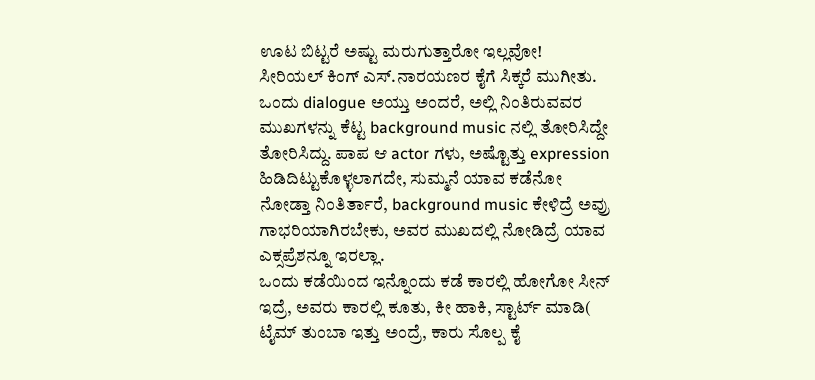ಊಟ ಬಿಟ್ಟರೆ ಅಷ್ಟು ಮರುಗುತ್ತಾರೋ ಇಲ್ಲವೋ!
ಸೀರಿಯಲ್ ಕಿಂಗ್ ಎಸ್.ನಾರಯಣರ ಕೈಗೆ ಸಿಕ್ಕರೆ ಮುಗೀತು. ಒಂದು dialogue ಅಯ್ತು ಅಂದರೆ, ಅಲ್ಲಿ ನಿಂತಿರುವವರ ಮುಖಗಳನ್ನು ಕೆಟ್ಟ background music ನಲ್ಲಿ ತೋರಿಸಿದ್ದೇ ತೋರಿಸಿದ್ದು. ಪಾಪ ಆ actor ಗಳು, ಅಷ್ಟೊತ್ತು expression ಹಿಡಿದಿಟ್ಟುಕೊಳ್ಳಲಾಗದೇ, ಸುಮ್ಮನೆ ಯಾವ ಕಡೆನೋ ನೋಡ್ತಾ ನಿಂತಿರ್ತಾರೆ, background music ಕೇಳಿದ್ರೆ ಅವ್ರು ಗಾಭರಿಯಾಗಿರಬೇಕು, ಅವರ ಮುಖದಲ್ಲಿ ನೋಡಿದ್ರೆ ಯಾವ ಎಕ್ಸಪ್ರೆಶನ್ನೂ ಇರಲ್ಲಾ.
ಒಂದು ಕಡೆಯಿಂದ ಇನ್ನೊಂದು ಕಡೆ ಕಾರಲ್ಲಿ ಹೋಗೋ ಸೀನ್ ಇದ್ರೆ, ಅವರು ಕಾರಲ್ಲಿ ಕೂತು, ಕೀ ಹಾಕಿ, ಸ್ಟಾರ್ಟ್ ಮಾಡಿ( ಟೈಮ್ ತುಂಬಾ ಇತ್ತು ಅಂದ್ರೆ, ಕಾರು ಸೊಲ್ಪ ಕೈ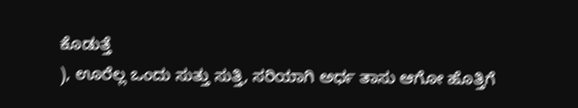ಕೊಡುತ್ತೆ
), ಊರೆಲ್ಲ ಒಂದು ಸುತ್ತು ಸುತ್ತಿ, ಸರಿಯಾಗಿ ಅರ್ಧ ತಾಸು ಆಗೋ ಹೊತ್ತಿಗೆ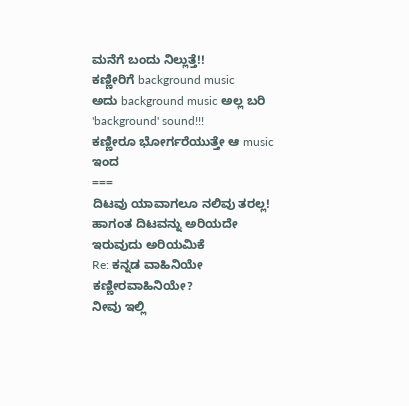ಮನೆಗೆ ಬಂದು ನಿಲ್ಲುತ್ತೆ!!
ಕಣ್ಣೀರಿಗೆ background music
ಅದು background music ಅಲ್ಲ ಬರಿ 'background' sound!!!
ಕಣ್ಣೀರೂ ಭೋರ್ಗರೆಯುತ್ತೇ ಆ music ಇಂದ
===
ದಿಟವು ಯಾವಾಗಲೂ ನಲಿವು ತರಲ್ಲ! ಹಾಗಂತ ದಿಟವನ್ನು ಅರಿಯದೇ ಇರುವುದು ಅರಿಯಮಿಕೆ
Re: ಕನ್ನಡ ವಾಹಿನಿಯೇ ಕಣ್ಣೀರವಾಹಿನಿಯೇ?
ನೀವು ಇಲ್ಲಿ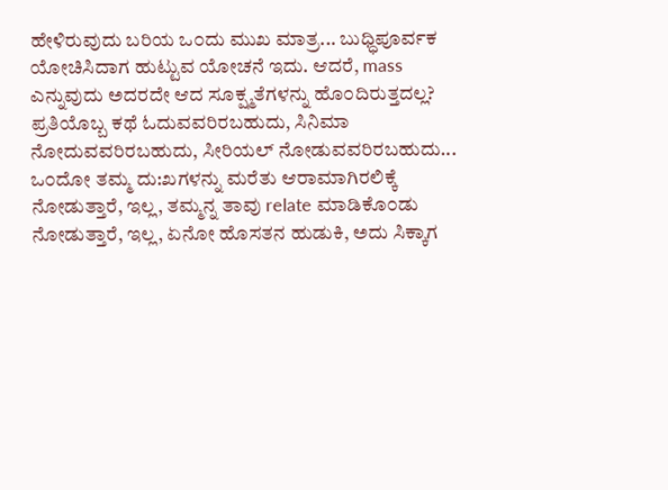ಹೇಳಿರುವುದು ಬರಿಯ ಒ೦ದು ಮುಖ ಮಾತ್ರ... ಬುಧ್ಧಿಪೂರ್ವಕ ಯೋಚಿಸಿದಾಗ ಹುಟ್ಟುವ ಯೋಚನೆ ಇದು. ಆದರೆ, mass ಎನ್ನುವುದು ಅದರದೇ ಆದ ಸೂಕ್ಷ್ಮತೆಗಳನ್ನು ಹೊ೦ದಿರುತ್ತದಲ್ಲ? ಪ್ರತಿಯೊಬ್ಬ ಕಥೆ ಓದುವವರಿರಬಹುದು, ಸಿನಿಮಾ ನೋದುವವರಿರಬಹುದು, ಸೀರಿಯಲ್ ನೋಡುವವರಿರಬಹುದು... ಒ೦ದೋ ತಮ್ಮ ದು:ಖಗಳನ್ನು ಮರೆತು ಆರಾಮಾಗಿರಲಿಕ್ಕೆ ನೋಡುತ್ತಾರೆ, ಇಲ್ಲ, ತಮ್ಮನ್ನ ತಾವು relate ಮಾಡಿಕೊ೦ಡು ನೋಡುತ್ತಾರೆ, ಇಲ್ಲ, ಏನೋ ಹೊಸತನ ಹುಡುಕಿ, ಅದು ಸಿಕ್ಕಾಗ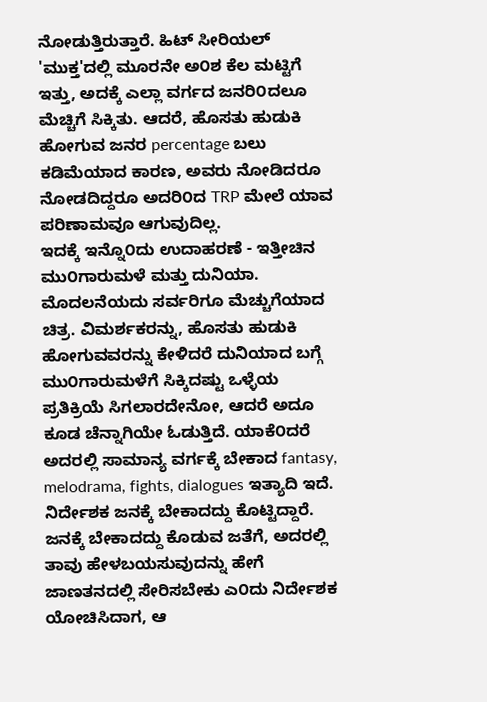ನೋಡುತ್ತಿರುತ್ತಾರೆ. ಹಿಟ್ ಸೀರಿಯಲ್ 'ಮುಕ್ತ'ದಲ್ಲಿ ಮೂರನೇ ಅ೦ಶ ಕೆಲ ಮಟ್ಟಿಗೆ ಇತ್ತು, ಅದಕ್ಕೆ ಎಲ್ಲಾ ವರ್ಗದ ಜನರಿ೦ದಲೂ ಮೆಚ್ಚಿಗೆ ಸಿಕ್ಕಿತು. ಆದರೆ, ಹೊಸತು ಹುಡುಕಿ ಹೋಗುವ ಜನರ percentage ಬಲು ಕಡಿಮೆಯಾದ ಕಾರಣ, ಅವರು ನೋಡಿದರೂ ನೋಡದಿದ್ದರೂ ಅದರಿ೦ದ TRP ಮೇಲೆ ಯಾವ ಪರಿಣಾಮವೂ ಆಗುವುದಿಲ್ಲ.
ಇದಕ್ಕೆ ಇನ್ನೊ೦ದು ಉದಾಹರಣೆ - ಇತ್ತೀಚಿನ ಮು೦ಗಾರುಮಳೆ ಮತ್ತು ದುನಿಯಾ. ಮೊದಲನೆಯದು ಸರ್ವರಿಗೂ ಮೆಚ್ಚುಗೆಯಾದ ಚಿತ್ರ. ವಿಮರ್ಶಕರನ್ನು, ಹೊಸತು ಹುಡುಕಿ ಹೋಗುವವರನ್ನು ಕೇಳಿದರೆ ದುನಿಯಾದ ಬಗ್ಗೆ ಮು೦ಗಾರುಮಳೆಗೆ ಸಿಕ್ಕಿದಷ್ಟು ಒಳ್ಳೆಯ ಪ್ರತಿಕ್ರಿಯೆ ಸಿಗಲಾರದೇನೋ, ಆದರೆ ಅದೂ ಕೂಡ ಚೆನ್ನಾಗಿಯೇ ಓಡುತ್ತಿದೆ. ಯಾಕೆ೦ದರೆ ಅದರಲ್ಲಿ ಸಾಮಾನ್ಯ ವರ್ಗಕ್ಕೆ ಬೇಕಾದ fantasy, melodrama, fights, dialogues ಇತ್ಯಾದಿ ಇದೆ. ನಿರ್ದೇಶಕ ಜನಕ್ಕೆ ಬೇಕಾದದ್ದು ಕೊಟ್ಟಿದ್ದಾರೆ.
ಜನಕ್ಕೆ ಬೇಕಾದದ್ದು ಕೊಡುವ ಜತೆಗೆ, ಅದರಲ್ಲಿ ತಾವು ಹೇಳಬಯಸುವುದನ್ನು ಹೇಗೆ ಜಾಣತನದಲ್ಲಿ ಸೇರಿಸಬೇಕು ಎ೦ದು ನಿರ್ದೇಶಕ ಯೋಚಿಸಿದಾಗ, ಆ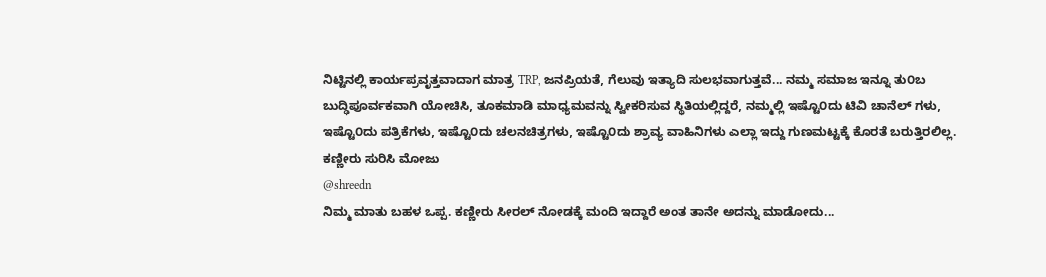ನಿಟ್ಟಿನಲ್ಲಿ ಕಾರ್ಯಪ್ರವೃತ್ತವಾದಾಗ ಮಾತ್ರ TRP, ಜನಪ್ರಿಯತೆ, ಗೆಲುವು ಇತ್ಯಾದಿ ಸುಲಭವಾಗುತ್ತವೆ... ನಮ್ಮ ಸಮಾಜ ಇನ್ನೂ ತು೦ಬ ಬುದ್ಢಿಪೂರ್ವಕವಾಗಿ ಯೋಚಿಸಿ, ತೂಕಮಾಡಿ ಮಾಧ್ಯಮವನ್ನು ಸ್ವೀಕರಿಸುವ ಸ್ಥಿತಿಯಲ್ಲಿದ್ದರೆ, ನಮ್ಮಲ್ಲಿ ಇಷ್ಟೊ೦ದು ಟಿವಿ ಚಾನೆಲ್ ಗಳು, ಇಷ್ಟೊ೦ದು ಪತ್ರಿಕೆಗಳು, ಇಷ್ಟೊ೦ದು ಚಲನಚಿತ್ರಗಳು, ಇಷ್ಟೊ೦ದು ಶ್ರಾವ್ಯ ವಾಹಿನಿಗಳು ಎಲ್ಲಾ ಇದ್ದು ಗುಣಮಟ್ಟಕ್ಕೆ ಕೊರತೆ ಬರುತ್ತಿರಲಿಲ್ಲ.
ಕಣ್ಣೀರು ಸುರಿಸಿ ಮೋಜು
@shreedn
ನಿಮ್ಮ ಮಾತು ಬಹಳ ಒಪ್ಪ. ಕಣ್ಣೀರು ಸೀರಲ್ ನೋಡಕ್ಕೆ ಮಂದಿ ಇದ್ದಾರೆ ಅಂತ ತಾನೇ ಅದನ್ನು ಮಾಡೋದು...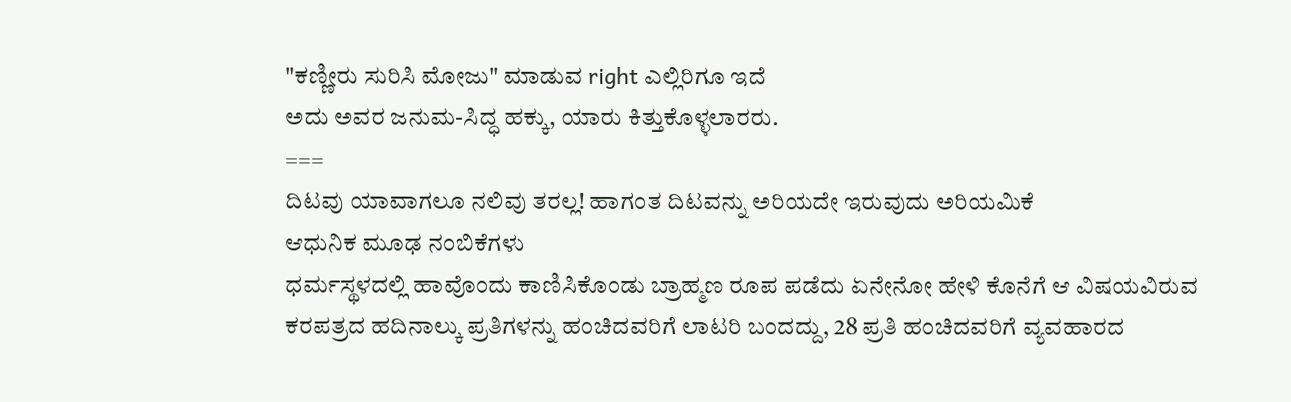"ಕಣ್ಣೀರು ಸುರಿಸಿ ಮೋಜು" ಮಾಡುವ right ಎಲ್ಲಿರಿಗೂ ಇದೆ
ಅದು ಅವರ ಜನುಮ-ಸಿದ್ಧ ಹಕ್ಕು, ಯಾರು ಕಿತ್ತುಕೊಳ್ಳಲಾರರು.
===
ದಿಟವು ಯಾವಾಗಲೂ ನಲಿವು ತರಲ್ಲ! ಹಾಗಂತ ದಿಟವನ್ನು ಅರಿಯದೇ ಇರುವುದು ಅರಿಯಮಿಕೆ
ಆಧುನಿಕ ಮೂಢ ನಂಬಿಕೆಗಳು
ಧರ್ಮಸ್ಥಳದಲ್ಲಿ ಹಾವೊಂದು ಕಾಣಿಸಿಕೊಂಡು ಬ್ರಾಹ್ಮಣ ರೂಪ ಪಡೆದು ಏನೇನೋ ಹೇಳಿ ಕೊನೆಗೆ ಆ ವಿಷಯವಿರುವ ಕರಪತ್ರದ ಹದಿನಾಲ್ಕು ಪ್ರತಿಗಳನ್ನು ಹಂಚಿದವರಿಗೆ ಲಾಟರಿ ಬಂದದ್ದು, 28 ಪ್ರತಿ ಹಂಚಿದವರಿಗೆ ವ್ಯವಹಾರದ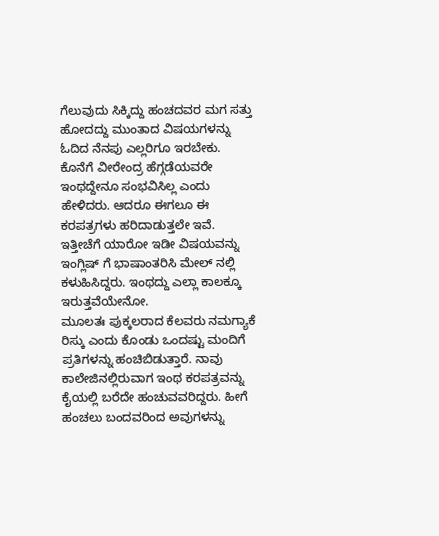ಗೆಲುವುದು ಸಿಕ್ಕಿದ್ದು ಹಂಚದವರ ಮಗ ಸತ್ತು ಹೋದದ್ದು ಮುಂತಾದ ವಿಷಯಗಳನ್ನು ಓದಿದ ನೆನಪು ಎಲ್ಲರಿಗೂ ಇರಬೇಕು. ಕೊನೆಗೆ ವೀರೇಂದ್ರ ಹೆಗ್ಗಡೆಯವರೇ ಇಂಥದ್ದೇನೂ ಸಂಭವಿಸಿಲ್ಲ ಎಂದು ಹೇಳಿದರು. ಆದರೂ ಈಗಲೂ ಈ ಕರಪತ್ರಗಳು ಹರಿದಾಡುತ್ತಲೇ ಇವೆ. ಇತ್ತೀಚೆಗೆ ಯಾರೋ ಇಡೀ ವಿಷಯವನ್ನು ಇಂಗ್ಲಿಷ್ ಗೆ ಭಾಷಾಂತರಿಸಿ ಮೇಲ್ ನಲ್ಲಿ ಕಳುಹಿಸಿದ್ದರು. ಇಂಥದ್ದು ಎಲ್ಲಾ ಕಾಲಕ್ಕೂ ಇರುತ್ತವೆಯೇನೋ.
ಮೂಲತಃ ಪುಕ್ಕಲರಾದ ಕೆಲವರು ನಮಗ್ಯಾಕೆ ರಿಸ್ಕು ಎಂದು ಕೊಂಡು ಒಂದಷ್ಟು ಮಂದಿಗೆ ಪ್ರತಿಗಳನ್ನು ಹಂಚಿಬಿಡುತ್ತಾರೆ. ನಾವು ಕಾಲೇಜಿನಲ್ಲಿರುವಾಗ ಇಂಥ ಕರಪತ್ರವನ್ನು ಕೈಯಲ್ಲಿ ಬರೆದೇ ಹಂಚುವವರಿದ್ದರು. ಹೀಗೆ ಹಂಚಲು ಬಂದವರಿಂದ ಅವುಗಳನ್ನು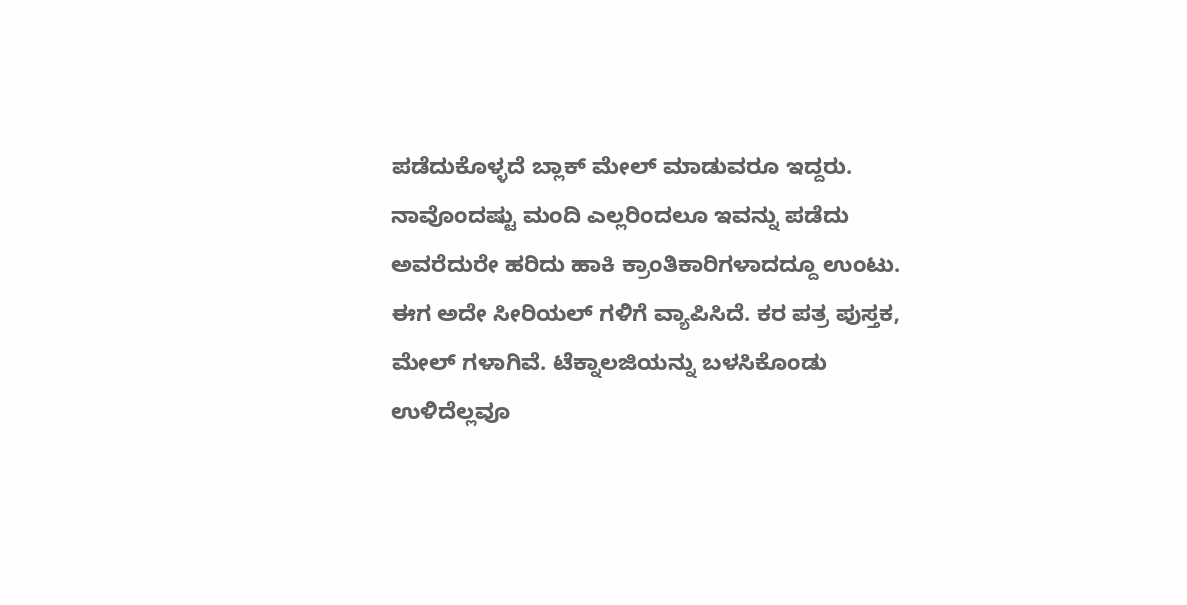ಪಡೆದುಕೊಳ್ಳದೆ ಬ್ಲಾಕ್ ಮೇಲ್ ಮಾಡುವರೂ ಇದ್ದರು. ನಾವೊಂದಷ್ಟು ಮಂದಿ ಎಲ್ಲರಿಂದಲೂ ಇವನ್ನು ಪಡೆದು ಅವರೆದುರೇ ಹರಿದು ಹಾಕಿ ಕ್ರಾಂತಿಕಾರಿಗಳಾದದ್ದೂ ಉಂಟು.
ಈಗ ಅದೇ ಸೀರಿಯಲ್ ಗಳಿಗೆ ವ್ಯಾಪಿಸಿದೆ. ಕರ ಪತ್ರ ಪುಸ್ತಕ, ಮೇಲ್ ಗಳಾಗಿವೆ. ಟೆಕ್ನಾಲಜಿಯನ್ನು ಬಳಸಿಕೊಂಡು ಉಳಿದೆಲ್ಲವೂ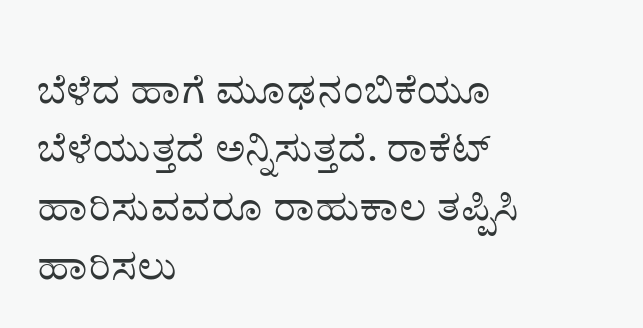ಬೆಳೆದ ಹಾಗೆ ಮೂಢನಂಬಿಕೆಯೂ ಬೆಳೆಯುತ್ತದೆ ಅನ್ನಿಸುತ್ತದೆ. ರಾಕೆಟ್ ಹಾರಿಸುವವರೂ ರಾಹುಕಾಲ ತಪ್ಪಿಸಿ ಹಾರಿಸಲು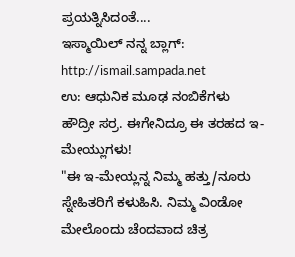ಪ್ರಯತ್ನಿಸಿದಂತೆ....
ಇಸ್ಮಾಯಿಲ್ ನನ್ನ ಬ್ಲಾಗ್: http://ismail.sampada.net
ಉ: ಆಧುನಿಕ ಮೂಢ ನಂಬಿಕೆಗಳು
ಹೌದ್ರೀ ಸರ್ರ. ಈಗೇನಿದ್ರೂ ಈ ತರಹದ ಇ-ಮೇಯ್ಲುಗಳು!
"ಈ ಇ-ಮೇಯ್ಲನ್ನ ನಿಮ್ಮ ಹತ್ತು/ನೂರು ಸ್ನೇಹಿತರಿಗೆ ಕಳುಹಿಸಿ. ನಿಮ್ಮ ವಿಂಡೋ ಮೇಲೊಂದು ಚೆಂದವಾದ ಚಿತ್ರ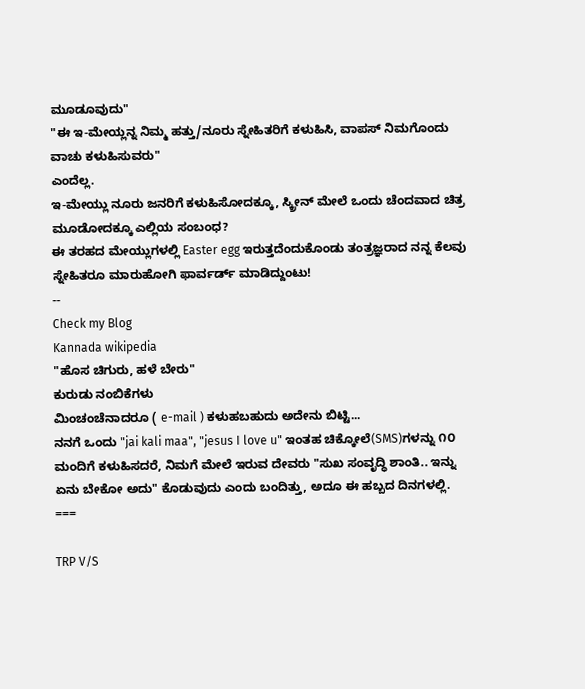ಮೂಡೂವುದು"
"ಈ ಇ-ಮೇಯ್ಲನ್ನ ನಿಮ್ಮ ಹತ್ತು/ನೂರು ಸ್ನೇಹಿತರಿಗೆ ಕಳುಹಿಸಿ, ವಾಪಸ್ ನಿಮಗೊಂದು ವಾಚು ಕಳುಹಿಸುವರು"
ಎಂದೆಲ್ಲ.
ಇ-ಮೇಯ್ಲು ನೂರು ಜನರಿಗೆ ಕಳುಹಿಸೋದಕ್ಕೂ, ಸ್ಕ್ರೀನ್ ಮೇಲೆ ಒಂದು ಚೆಂದವಾದ ಚಿತ್ರ ಮೂಡೋದಕ್ಕೂ ಎಲ್ಲಿಯ ಸಂಬಂಧ?
ಈ ತರಹದ ಮೇಯ್ಲುಗಳಲ್ಲಿ Easter egg ಇರುತ್ತದೆಂದುಕೊಂಡು ತಂತ್ರಜ್ಞರಾದ ನನ್ನ ಕೆಲವು ಸ್ನೇಹಿತರೂ ಮಾರುಹೋಗಿ ಫಾರ್ವರ್ಡ್ ಮಾಡಿದ್ದುಂಟು!
--
Check my Blog
Kannada wikipedia
"ಹೊಸ ಚಿಗುರು, ಹಳೆ ಬೇರು"
ಕುರುಡು ನಂಬಿಕೆಗಳು
ಮಿಂಚಂಚೆನಾದರೂ ( e-mail ) ಕಳುಹಬಹುದು ಅದೇನು ಬಿಟ್ಟಿ...
ನನಗೆ ಒಂದು "jai kali maa", "jesus I love u" ಇಂತಹ ಚಿಕ್ಕೋಲೆ(SMS)ಗಳನ್ನು ೧೦ ಮಂದಿಗೆ ಕಳುಹಿಸದರೆ, ನಿಮಗೆ ಮೇಲೆ ಇರುವ ದೇವರು "ಸುಖ ಸಂವೃದ್ಧಿ ಶಾಂತಿ.. ಇನ್ನು ಏನು ಬೇಕೋ ಅದು" ಕೊಡುವುದು ಎಂದು ಬಂದಿತ್ತು, ಅದೂ ಈ ಹಬ್ಬದ ದಿನಗಳಲ್ಲಿ.
===

TRP V/S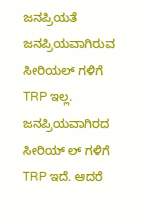ಜನಪ್ರಿಯತೆ
ಜನಪ್ರಿಯವಾಗಿರುವ ಸೀರಿಯಲ್ ಗಳಿಗೆ TRP ಇಲ್ಲ. ಜನಪ್ರಿಯವಾಗಿರದ ಸೀರಿಯ್ ಲ್ ಗಳಿಗೆ TRP ಇದೆ. ಆದರೆ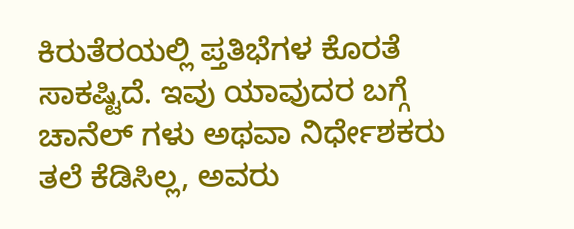ಕಿರುತೆರಯಲ್ಲಿ ಪ್ತತಿಭೆಗಳ ಕೊರತೆ ಸಾಕಷ್ಟಿದೆ. ಇವು ಯಾವುದರ ಬಗ್ಗೆ ಚಾನೆಲ್ ಗಳು ಅಥವಾ ನಿರ್ಧೇಶಕರು ತಲೆ ಕೆಡಿಸಿಲ್ಲ, ಅವರು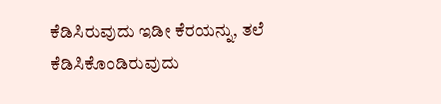ಕೆಡಿಸಿರುವುದು ಇಡೀ ಕೆರಯನ್ನು, ತಲೆ ಕೆಡಿಸಿಕೊಂಡಿರುವುದು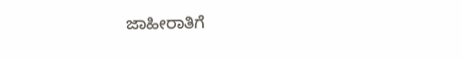ಜಾಹೀರಾತಿಗೆ